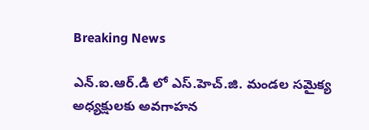Breaking News

ఎన్.ఐ.ఆర్.డి లో ఎస్.హెచ్.జి. మండ‌ల స‌మైక్య అధ్య‌క్షులకు అవ‌గాహ‌న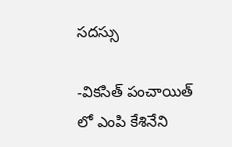స‌ద‌స్సు

-విక‌సిత్ పంచాయిత్ లో ఎంపి కేశినేని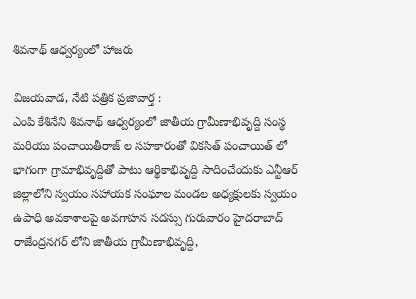శివ‌నాథ్ ఆధ్వ‌ర్యంలో హాజ‌రు

విజ‌య‌వాడ, నేటి పత్రిక ప్రజావార్త :
ఎంపి కేశినేని శివనాథ్ ఆధ్వర్యంలో జాతీయ గ్రామీణాభివృద్ది సంస్థ మ‌రియు పంచాయితీరాజ్ ల సహకారంతో విక‌సిత్ పంచాయిత్ లో భాగంగా గ్రామాభివృద్దితో పాటు ఆర్థికాభివృద్ది సాదించేందుకు ఎన్టీఆర్ జిల్లాలోని స్వ‌యం స‌హాయ‌క సంఘాల మండ‌ల అధ్య‌క్షుల‌కు స్వయం ఉపాధి అవకాశాలపై అవగాహన సదస్సు గురువారం హైదరాబాద్ రాజేంద్రనగర్ లోని జాతీయ గ్రామీణాభివృద్ది,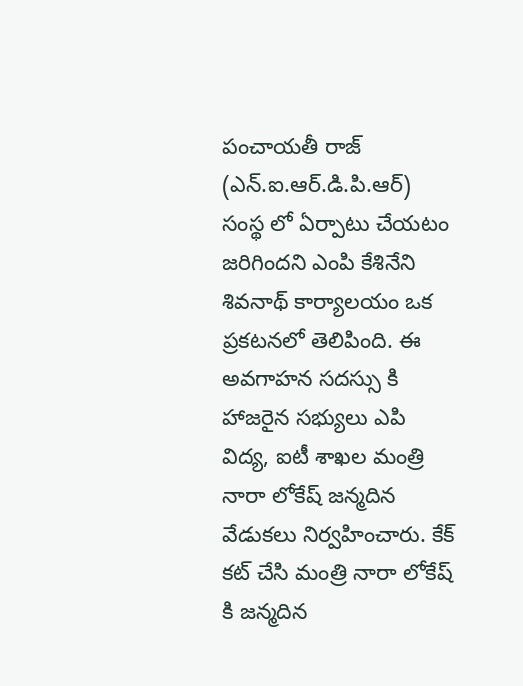పంచాయతీ రాజ్ (ఎన్.ఐ.ఆర్.డి.పి.ఆర్) సంస్థ లో ఏర్పాటు చేయటం జరిగిందని ఎంపి కేశినేని శివనాథ్ కార్యాలయం ఒక ప్రకటనలో తెలిపింది. ఈ అవ‌గాహ‌న స‌ద‌స్సు కి హాజ‌రైన స‌భ్యులు ఎపి విద్య‌, ఐటీ శాఖ‌ల మంత్రి నారా లోకేష్ జ‌న్మ‌దిన వేడుక‌లు నిర్వ‌హించారు. కేక్ క‌ట్ చేసి మంత్రి నారా లోకేష్ కి జ‌న్మ‌దిన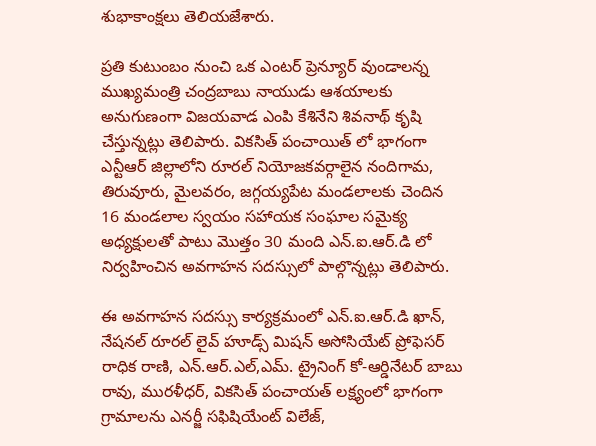శుభాకాంక్ష‌లు తెలియ‌జేశారు.

ప్రతి కుటుంబం నుంచి ఒక ఎంటర్ ప్రెన్యూర్ వుండాలన్న ముఖ్యమంత్రి చంద్రబాబు నాయుడు ఆశయాలకు అనుగుణంగా విజయవాడ ఎంపి కేశినేని శివనాథ్ కృషి చేస్తున్న‌ట్లు తెలిపారు. విక‌సిత్ పంచాయిత్ లో భాగంగా ఎన్టీఆర్ జిల్లాలోని రూరల్ నియోజ‌క‌వ‌ర్గాలైన నందిగామ‌, తిరువూరు, మైల‌వ‌రం, జ‌గ్గ‌య్య‌పేట మండ‌లాల‌కు చెందిన 16 మండ‌లాల స్వ‌యం స‌హాయ‌క సంఘాల స‌మైక్య అధ్య‌క్షుల‌తో పాటు మొత్తం 30 మంది ఎన్.ఐ.ఆర్.డి లో నిర్వ‌హించిన అవ‌గాహ‌న స‌ద‌స్సులో పాల్గొన్న‌ట్లు తెలిపారు.

ఈ అవ‌గాహ‌న స‌దస్సు కార్య‌క్ర‌మంలో ఎన్.ఐ.ఆర్.డి ఖాన్, నేష‌న‌ల్ రూర‌ల్ లైవ్ హూడ్స్ మిష‌న్ అసోసియేట్ ప్రోఫెస‌ర్ రాధిక రాణి, ఎన్.ఆర్.ఎల్,ఎమ్. ట్రైనింగ్ కో-ఆర్డినేట‌ర్ బాబు రావు, ముర‌ళీధ‌ర్, విక‌సిత్ పంచాయత్ ల‌క్ష్యంలో భాగంగా గ్రామాల‌ను ఎన‌ర్జీ స‌ఫిషియేంట్ విలేజ్,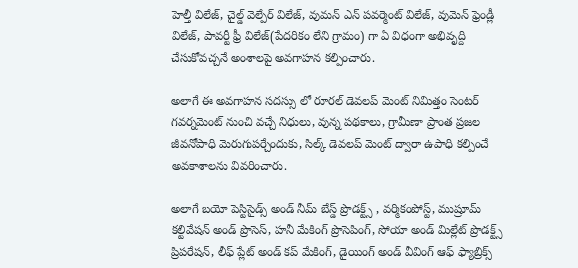హెల్తీ విలేజ్, చైల్డ్ వెల్పేర్ విలేజ్, వుమ‌న్ ఎన్ ప‌వ‌ర్మెంట్ విలేజ్, వుమెన్ ఫ్రెండ్లీ విలేజ్, పావ‌ర్టీ ఫ్రీ విలేజ్(పేదరికం లేని గ్రామం) గా ఏ విధంగా అభివృద్ది చేసుకోవ‌చ్చ‌నే అంశాల‌పై అవ‌గాహ‌న క‌ల్పించారు.

అలాగే ఈ అవగాహన సదస్సు లో రూరల్ డెవలప్ మెంట్ నిమిత్తం సెంటర్ గవర్నమెంట్ నుంచి వచ్చే నిధులు, వున్న పథకాలు, గ్రామీణా ప్రాంత ప్రజల జీవనోపాధి మెరుగుపర్చేందుకు, సిల్క్ డెవలప్ మెంట్ ద్వారా ఉపాధి కల్పించే అవకాశాలను వివరించారు.

అలాగే బయో పెస్టిసైడ్స్ అండ్ నీమ్ బేస్డ్ ప్రొడక్ట్స్ , వర్మికంపోస్ట్, ముష్రూమ్ కల్టివేషన్ అండ్ ప్రొసెస్, హనీ మేకింగ్ ప్రొసెపింగ్, సోయా అండ్ మిల్లేట్ ప్రొడక్ట్స్ ప్రిపరేషన్, లీఫ్ ప్లేట్ అండ్ కప్ మేకింగ్, డైయింగ్ అండ్ వీవింగ్ ఆఫ్ ఫ్యాబ్రిక్స్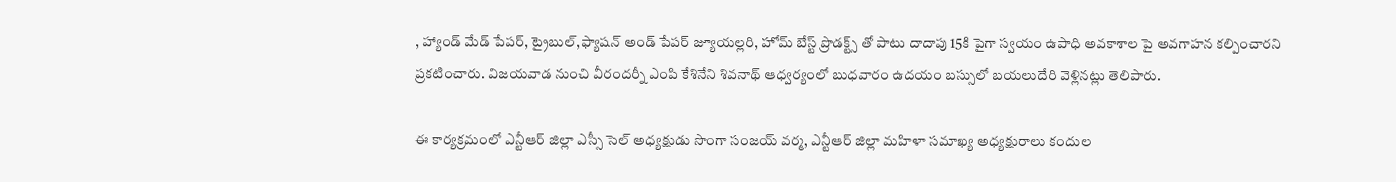, హ్యాండ్ మేడ్ పేపర్, ట్రైబుల్,ఫ్యాషన్ అండ్ పేపర్ జ్యూయల్లరి, హోమ్ బేస్ట్ ప్రొడక్ట్స్ తో పాటు దాదాపు 15కి పైగా స్వయం ఉపాధి అవకాశాల పై అవగాహన కల్పించారని ప్రకటించారు. విజ‌య‌వాడ నుంచి వీరంద‌ర్నీ ఎంపి కేశినేని శివ‌నాథ్ ఆధ్వ‌ర్యంలో బుధ‌వారం ఉద‌యం బ‌స్సులో బ‌యలుదేరి వెళ్లిన‌ట్లు తెలిపారు.

ఈ కార్య‌క్ర‌మంలో ఎన్టీఆర్ జిల్లా ఎస్సీ సెల్ అధ్య‌క్షుడు సొంగా సంజ‌య్ వ‌ర్మ‌, ఎన్టీఆర్ జిల్లా మ‌హిళా స‌మాఖ్య అధ్య‌క్షురాలు కందుల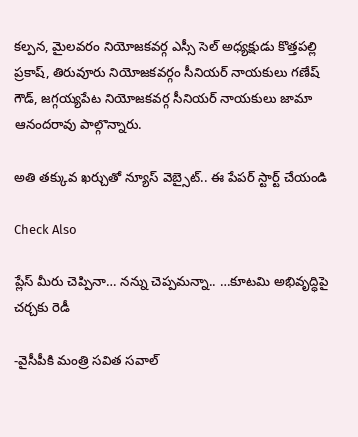క‌ల్ప‌న‌, మైల‌వ‌రం నియోజ‌క‌వ‌ర్గ ఎస్సీ సెల్ అధ్య‌క్షుడు కొత్త‌ప‌ల్లి ప్ర‌కాష్, తిరువూరు నియోజ‌క‌వర్గం సీనియ‌ర్ నాయ‌కులు గ‌ణేష్ గౌడ్, జ‌గ్గ‌య్య‌పేట నియోజ‌క‌వ‌ర్గ సీనియ‌ర్ నాయ‌కులు జామా ఆనంద‌రావు పాల్గొన్నారు.

అతి తక్కువ ఖర్చుతో న్యూస్ వెబ్సైట్.. ఈ పేపర్ స్టార్ట్ చేయండి

Check Also

ప్లేస్ మీరు చెప్పినా… నన్ను చెప్పమన్నా.. …కూటమి అభివృద్ధిపై చర్చకు రెడీ

-వైసీపీకి మంత్రి సవిత సవాల్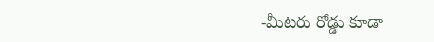-మీటరు రోడ్డు కూడా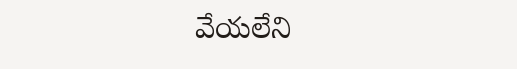వేయలేని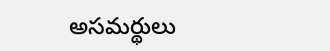అసమర్థులు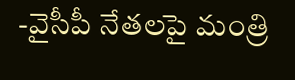-వైసీపీ నేతలపై మంత్రి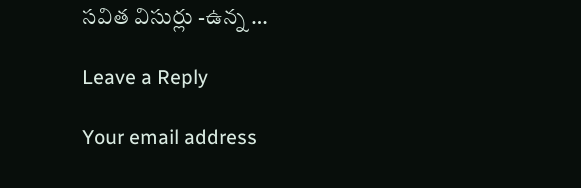సవిత విసుర్లు -ఉన్న …

Leave a Reply

Your email address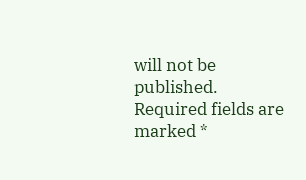will not be published. Required fields are marked *